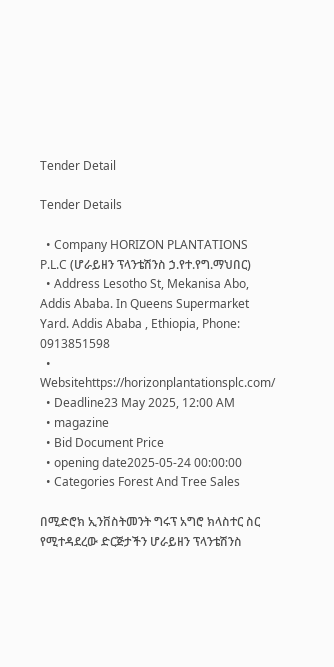Tender Detail

Tender Details

  • Company HORIZON PLANTATIONS P.L.C (ሆራይዘን ፕላንቴሽንስ ኃ.የተ.የግ.ማህበር)
  • Address Lesotho St, Mekanisa Abo, Addis Ababa. In Queens Supermarket Yard. Addis Ababa , Ethiopia, Phone: 0913851598
  • Websitehttps://horizonplantationsplc.com/
  • Deadline23 May 2025, 12:00 AM
  • magazine
  • Bid Document Price
  • opening date2025-05-24 00:00:00
  • Categories Forest And Tree Sales

በሚድሮክ ኢንቨስትመንት ግሩፕ አግሮ ክላስተር ስር የሚተዳደረው ድርጅታችን ሆራይዘን ፕላንቴሽንስ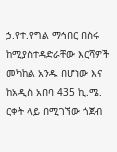ኃ.የተ.የግል ማኅበር በስሩ ከሚያስተዳድራቸው እርሻዎች መካከል አንዱ በሆነው እና ከአዲስ አበባ 435 ኪ.ሜ. ርቀት ላይ በሚገኘው ጎጀብ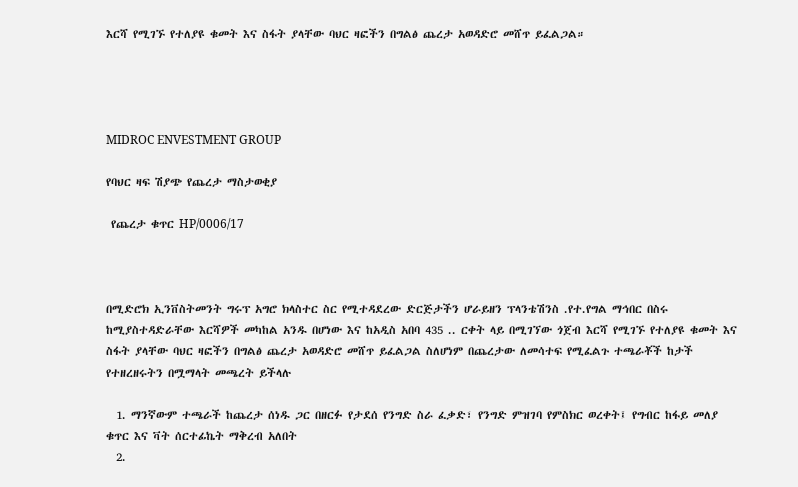እርሻ የሚገኙ የተለያዩ ቁመት እና ስፋት ያላቸው ባህር ዛፎችን በግልፅ ጨረታ አወዳድሮ መሸጥ ይፈልጋል።




MIDROC ENVESTMENT GROUP

የባህር ዛፍ ሽያጭ የጨረታ ማስታወቂያ

 የጨረታ ቁጥር HP/0006/17



በሚድሮክ ኢንቨስትመንት ግሩፕ አግሮ ክላስተር ስር የሚተዳደረው ድርጅታችን ሆራይዘን ፕላንቴሽንስ .የተ.የግል ማኅበር በስሩ ከሚያስተዳድራቸው እርሻዎች መካከል አንዱ በሆነው እና ከአዲስ አበባ 435 .. ርቀት ላይ በሚገኘው ጎጀብ እርሻ የሚገኙ የተለያዩ ቁመት እና ስፋት ያላቸው ባህር ዛፎችን በግልፅ ጨረታ አወዳድሮ መሸጥ ይፈልጋል ስለሆነም በጨረታው ለመሳተፍ የሚፈልጉ ተጫራቾች ከታች የተዘረዘሩትን በሟማላት መጫረት ይችላሉ

  1. ማንኛውም ተጫራች ከጨረታ ሰነዱ ጋር በዘርፉ የታደሰ የንግድ ስራ ፈቃድ፣ የንግድ ምዝገባ የምስክር ወረቀት፤ የግብር ከፋይ መለያ ቁጥር እና ቫት ሰርተፊኬት ማቅረብ አለበት
  2.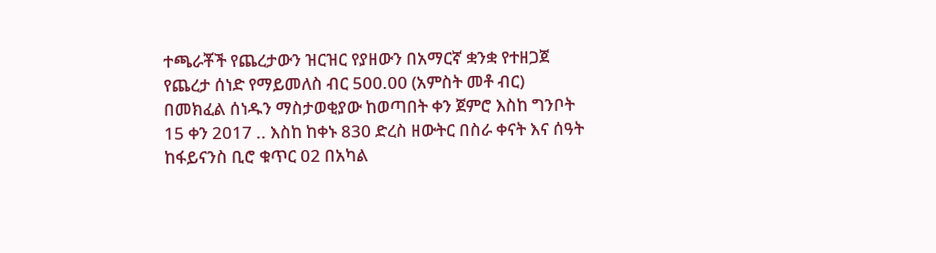ተጫራቾች የጨረታውን ዝርዝር የያዘውን በአማርኛ ቋንቋ የተዘጋጀ የጨረታ ሰነድ የማይመለስ ብር 500.00 (አምስት መቶ ብር) በመክፈል ሰነዱን ማስታወቂያው ከወጣበት ቀን ጀምሮ እስከ ግንቦት 15 ቀን 2017 .. እስከ ከቀኑ 830 ድረስ ዘውትር በስራ ቀናት እና ሰዓት ከፋይናንስ ቢሮ ቁጥር 02 በአካል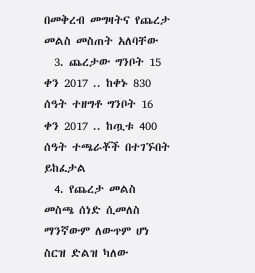በመቅረብ መግዛትና የጨረታ መልስ መስጠት አለባቸው
  3. ጨረታው ግንቦት 15 ቀን 2017 .. ከቀኑ 830 ሰዓት ተዘግቶ ግንቦት 16 ቀን 2017 .. ከጧቱ 400 ሰዓት ተጫራቾች በተገኙበት ይከፈታል
  4. የጨረታ መልስ መስጫ ሰነድ ሲመለስ ማንኛውም ለውጥም ሆነ ስርዝ ድልዝ ካለው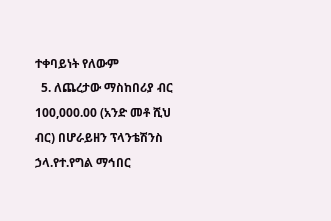ተቀባይነት የለውም
  5. ለጨረታው ማስከበሪያ ብር 100,000.00 (አንድ መቶ ሺህ ብር) በሆራይዘን ፕላንቴሽንስ ኃላ.የተ.የግል ማኅበር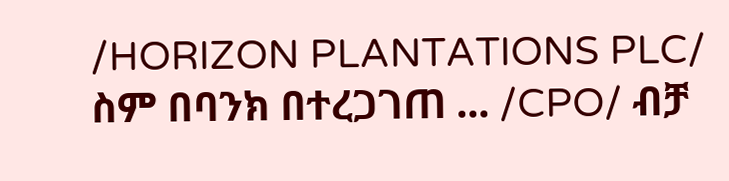/HORIZON PLANTATIONS PLC/ ስም በባንክ በተረጋገጠ ... /CPO/ ብቻ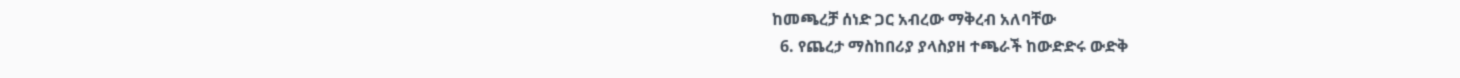ከመጫረቻ ሰነድ ጋር አብረው ማቅረብ አለባቸው
  6. የጨረታ ማስከበሪያ ያላስያዘ ተጫራች ከውድድሩ ውድቅ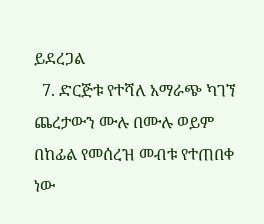ይደረጋል
  7. ድርጅቱ የተሻለ አማራጭ ካገኘ ጨረታውን ሙሉ በሙሉ ወይም በከፊል የመሰረዝ መብቱ የተጠበቀ ነው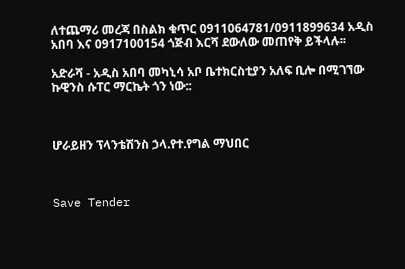ለተጨማሪ መረጃ በስልክ ቁጥር 0911064781/0911899634 አዲስ አበባ እና 0917100154 ጎጅብ እርሻ ደውለው መጠየቅ ይችላሉ፡፡

አድራሻ - አዲስ አበባ መካኒሳ አቦ ቤተክርስቲያን አለፍ ቢሎ በሚገኘው ኩዊንስ ሱፐር ማርኬት ጎን ነው::



ሆራይዘን ፕላንቴሽንስ ኃላ.የተ.የግል ማህበር



Save Tender